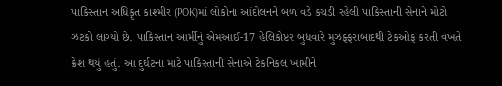પાકિસ્તાન અધિકૃત કાશ્મીર (POK)માં લોકોના આંદોલનને બળ વડે કચડી રહેલી પાકિસ્તાની સેનાને મોટો ઝટકો લાગ્યો છે. પાકિસ્તાન આર્મીનું એમઆઈ-17 હેલિકોપ્ટર બુધવારે મુઝફ્ફરાબાદથી ટેકઓફ કરતી વખતે ક્રેશ થયું હતું. આ દુર્ઘટના માટે પાકિસ્તાની સેનાએ ટેકનિકલ ખામીને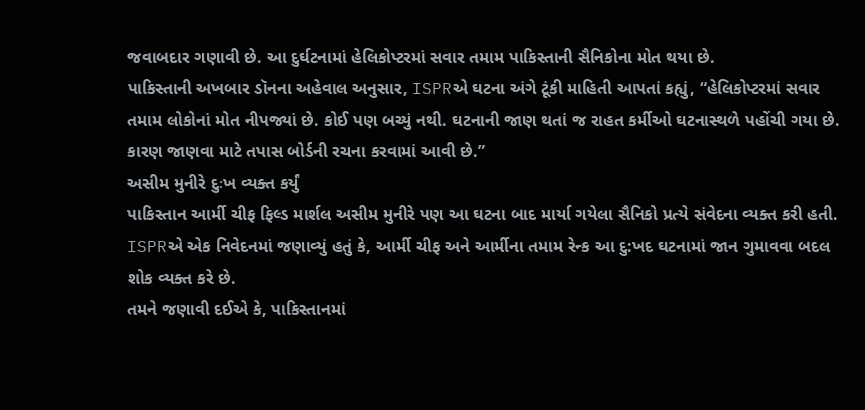જવાબદાર ગણાવી છે. આ દુર્ઘટનામાં હેલિકોપ્ટરમાં સવાર તમામ પાકિસ્તાની સૈનિકોના મોત થયા છે.
પાકિસ્તાની અખબાર ડૉનના અહેવાલ અનુસાર, ISPRએ ઘટના અંગે ટૂંકી માહિતી આપતાં કહ્યું, “હેલિકોપ્ટરમાં સવાર તમામ લોકોનાં મોત નીપજ્યાં છે. કોઈ પણ બચ્યું નથી. ઘટનાની જાણ થતાં જ રાહત કર્મીઓ ઘટનાસ્થળે પહોંચી ગયા છે. કારણ જાણવા માટે તપાસ બોર્ડની રચના કરવામાં આવી છે.”
અસીમ મુનીરે દુઃખ વ્યક્ત કર્યું
પાકિસ્તાન આર્મી ચીફ ફિલ્ડ માર્શલ અસીમ મુનીરે પણ આ ઘટના બાદ માર્યા ગયેલા સૈનિકો પ્રત્યે સંવેદના વ્યક્ત કરી હતી. ISPRએ એક નિવેદનમાં જણાવ્યું હતું કે, આર્મી ચીફ અને આર્મીના તમામ રેન્ક આ દુ:ખદ ઘટનામાં જાન ગુમાવવા બદલ શોક વ્યક્ત કરે છે.
તમને જણાવી દઈએ કે, પાકિસ્તાનમાં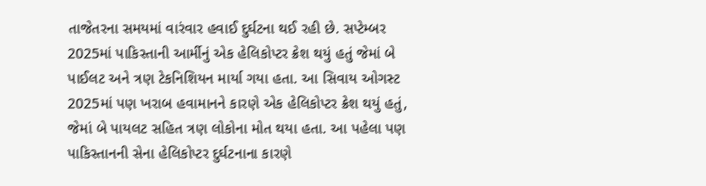તાજેતરના સમયમાં વારંવાર હવાઈ દુર્ઘટના થઈ રહી છે. સપ્ટેમ્બર 2025માં પાકિસ્તાની આર્મીનું એક હેલિકોપ્ટર ક્રેશ થયું હતું જેમાં બે પાઈલટ અને ત્રણ ટેકનિશિયન માર્યા ગયા હતા. આ સિવાય ઓગસ્ટ 2025માં પણ ખરાબ હવામાનને કારણે એક હેલિકોપ્ટર ક્રેશ થયું હતું, જેમાં બે પાયલટ સહિત ત્રણ લોકોના મોત થયા હતા. આ પહેલા પણ પાકિસ્તાનની સેના હેલિકોપ્ટર દુર્ઘટનાના કારણે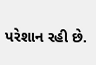પરેશાન રહી છે.